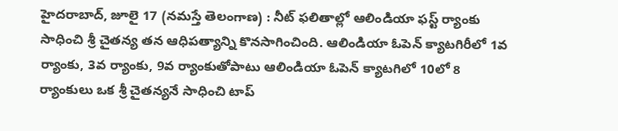హైదరాబాద్, జూలై 17 (నమస్తే తెలంగాణ) : నీట్ ఫలితాల్లో ఆలిండియా ఫస్ట్ ర్యాంకు సాధించి శ్రీ చైతన్య తన ఆధిపత్యాన్ని కొనసాగించింది. ఆలిండియా ఓపెన్ క్యాటగిరీలో 1వ ర్యాంకు, 3వ ర్యాంకు, 9వ ర్యాంకుతోపాటు ఆలిండియా ఓపెన్ క్యాటగిలో 10లో 8 ర్యాంకులు ఒక శ్రీ చైతన్యనే సాధించి టాప్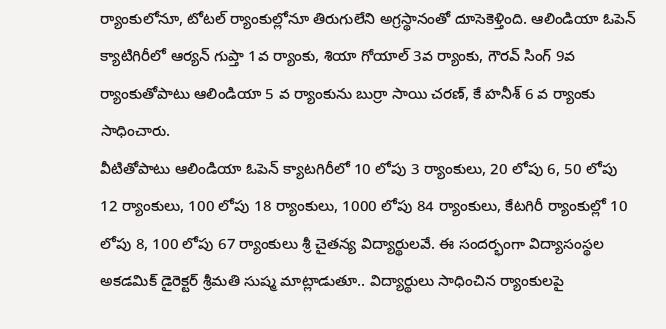ర్యాంకులోనూ, టోటల్ ర్యాంకుల్లోనూ తిరుగులేని అగ్రస్థానంతో దూసెకెళ్తింది. ఆలిండియా ఓపెన్ క్యాటిగిరీలో ఆర్యన్ గుప్తా 1వ ర్యాంకు, శియా గోయాల్ 3వ ర్యాంకు, గౌరవ్ సింగ్ 9వ ర్యాంకుతోపాటు ఆలిండియా 5 వ ర్యాంకును బుర్రా సాయి చరణ్, కే హనీశ్ 6 వ ర్యాంకు సాధించారు.
వీటితోపాటు ఆలిండియా ఓపెన్ క్యాటగిరీలో 10 లోపు 3 ర్యాంకులు, 20 లోపు 6, 50 లోపు 12 ర్యాంకులు, 100 లోపు 18 ర్యాంకులు, 1000 లోపు 84 ర్యాంకులు, కేటగిరీ ర్యాంకుల్లో 10 లోపు 8, 100 లోపు 67 ర్యాంకులు శ్రీ చైతన్య విద్యార్థులవే. ఈ సందర్భంగా విద్యాసంస్థల అకడమిక్ డైరెక్టర్ శ్రీమతి సుష్మ మాట్లాడుతూ.. విద్యార్థులు సాధించిన ర్యాంకులపై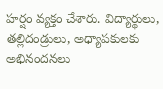హర్షం వ్యక్తం చేశారు. విద్యార్థులు, తల్లిదండ్రులు, అధ్యాపకులకు అభినందనలు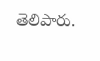తెలిపారు.